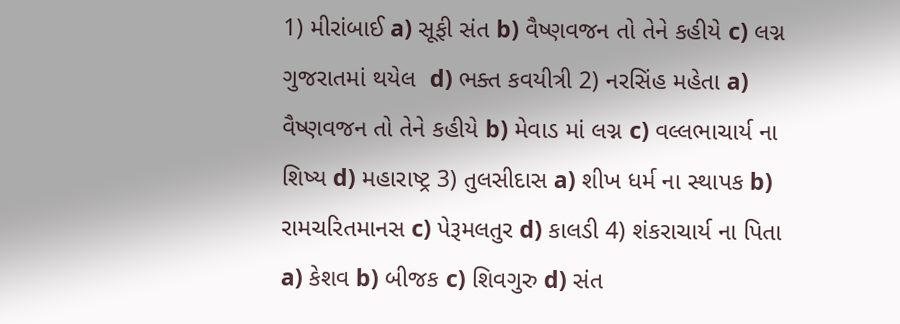1) મીરાંબાઈ a) સૂફી સંત b) વૈષ્ણવજન તો તેને કહીયે c) લગ્ન ગુજરાતમાં થયેલ  d) ભક્ત કવયીત્રી 2) નરસિંહ મહેતા a) વૈષ્ણવજન તો તેને કહીયે b) મેવાડ માં લગ્ન c) વલ્લભાચાર્ય ના શિષ્ય d) મહારાષ્ટ્ર 3) તુલસીદાસ a) શીખ ધર્મ ના સ્થાપક b) રામચરિતમાનસ c) પેરૂમલતુર d) કાલડી 4) શંકરાચાર્ય ના પિતા a) કેશવ b) બીજક c) શિવગુરુ d) સંત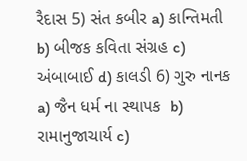રૈદાસ 5) સંત કબીર a) કાન્તિમતી b) બીજક કવિતા સંગ્રહ c) અંબાબાઈ d) કાલડી 6) ગુરુ નાનક a) જૈન ધર્મ ના સ્થાપક  b) રામાનુજાચાર્ય c)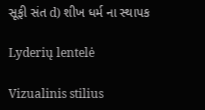સૂફી સંત d) શીખ ધર્મ ના સ્થાપક

Lyderių lentelė

Vizualinis stilius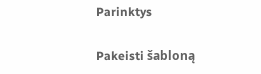Parinktys

Pakeisti šabloną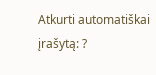Atkurti automatiškai įrašytą: ?